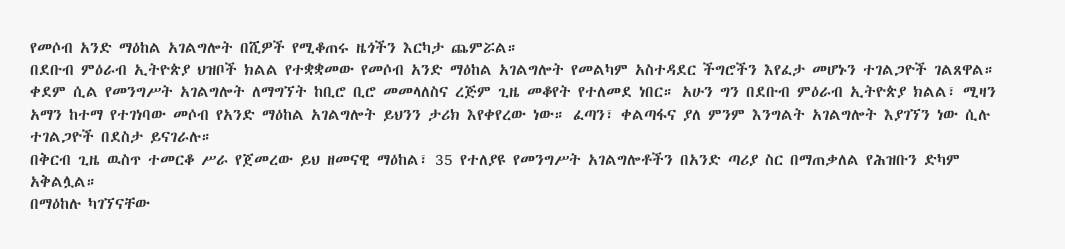የመሶብ አንድ ማዕከል አገልግሎት በሺዎች የሚቆጠሩ ዜጎችን እርካታ ጨምሯል።
በደቡብ ምዕራብ ኢትዮጵያ ህዝቦች ክልል የተቋቋመው የመሶብ አንድ ማዕከል አገልግሎት የመልካም አስተዳደር ችግሮችን እየፈታ መሆኑን ተገልጋዮች ገልጸዋል።
ቀደም ሲል የመንግሥት አገልግሎት ለማግኘት ከቢሮ ቢሮ መመላለስና ረጅም ጊዜ መቆየት የተለመደ ነበር። አሁን ግን በደቡብ ምዕራብ ኢትዮጵያ ክልል፣ ሚዛን አማን ከተማ የተገነባው መሶብ የአንድ ማዕከል አገልግሎት ይህንን ታሪክ እየቀየረው ነው። ፈጣን፣ ቀልጣፋና ያለ ምንም እንግልት አገልግሎት እያገኘን ነው ሲሉ ተገልጋዮች በደስታ ይናገራሉ።
በቅርብ ጊዜ ዉስጥ ተመርቆ ሥራ የጀመረው ይህ ዘመናዊ ማዕከል፣ 35 የተለያዩ የመንግሥት አገልግሎቶችን በአንድ ጣሪያ ስር በማጠቃለል የሕዝቡን ድካም አቅልሏል።
በማዕከሉ ካገኘናቸው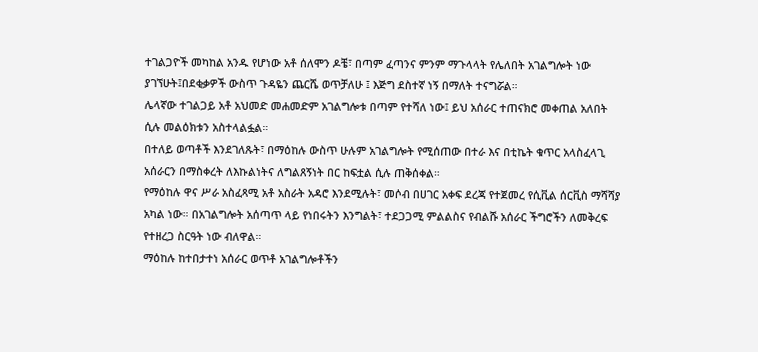ተገልጋዮች መካከል አንዱ የሆነው አቶ ሰለሞን ዶቼ፣ በጣም ፈጣንና ምንም ማጉላላት የሌለበት አገልግሎት ነው ያገኘሁት፤በደቂቃዎች ውስጥ ጉዳዬን ጨርሼ ወጥቻለሁ ፤ እጅግ ደስተኛ ነኝ በማለት ተናግሯል።
ሌላኛው ተገልጋይ አቶ አህመድ መሐመድም አገልግሎቱ በጣም የተሻለ ነው፤ ይህ አሰራር ተጠናክሮ መቀጠል አለበት ሲሉ መልዕክቱን አስተላልፏል።
በተለይ ወጣቶች እንደገለጹት፣ በማዕከሉ ውስጥ ሁሉም አገልግሎት የሚሰጠው በተራ እና በቲኬት ቁጥር አላስፈላጊ አሰራርን በማስቀረት ለእኩልነትና ለግልጸኝነት በር ከፍቷል ሲሉ ጠቅሰቀል።
የማዕከሉ ዋና ሥራ አስፈጻሚ አቶ አስራት አዳሮ እንደሚሉት፣ መሶብ በሀገር አቀፍ ደረጃ የተጀመረ የሲቪል ሰርቪስ ማሻሻያ አካል ነው። በአገልግሎት አሰጣጥ ላይ የነበሩትን እንግልት፣ ተደጋጋሚ ምልልስና የብልሹ አሰራር ችግሮችን ለመቅረፍ የተዘረጋ ስርዓት ነው ብለዋል።
ማዕከሉ ከተበታተነ አሰራር ወጥቶ አገልግሎቶችን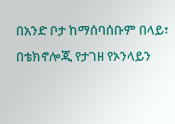በአንድ ቦታ ከማሰባሰቡም በላይ፣ በቴክኖሎጂ የታገዘ የኦንላይን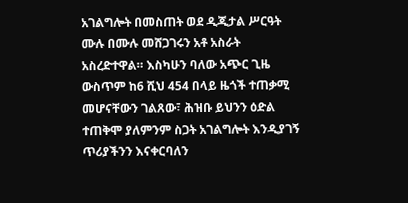አገልግሎት በመስጠት ወደ ዲጂታል ሥርዓት ሙሉ በሙሉ መሸጋገሩን አቶ አስራት አስረድተዋል። እስካሁን ባለው አጭር ጊዜ ውስጥም ከ6 ሺህ 454 በላይ ዜጎች ተጠቃሚ መሆናቸውን ገልጸው፣ ሕዝቡ ይህንን ዕድል ተጠቅሞ ያለምንም ስጋት አገልግሎት እንዲያገኝ ጥሪያችንን እናቀርባለን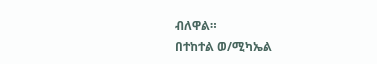ብለዋል።
በተከተል ወ/ሚካኤል